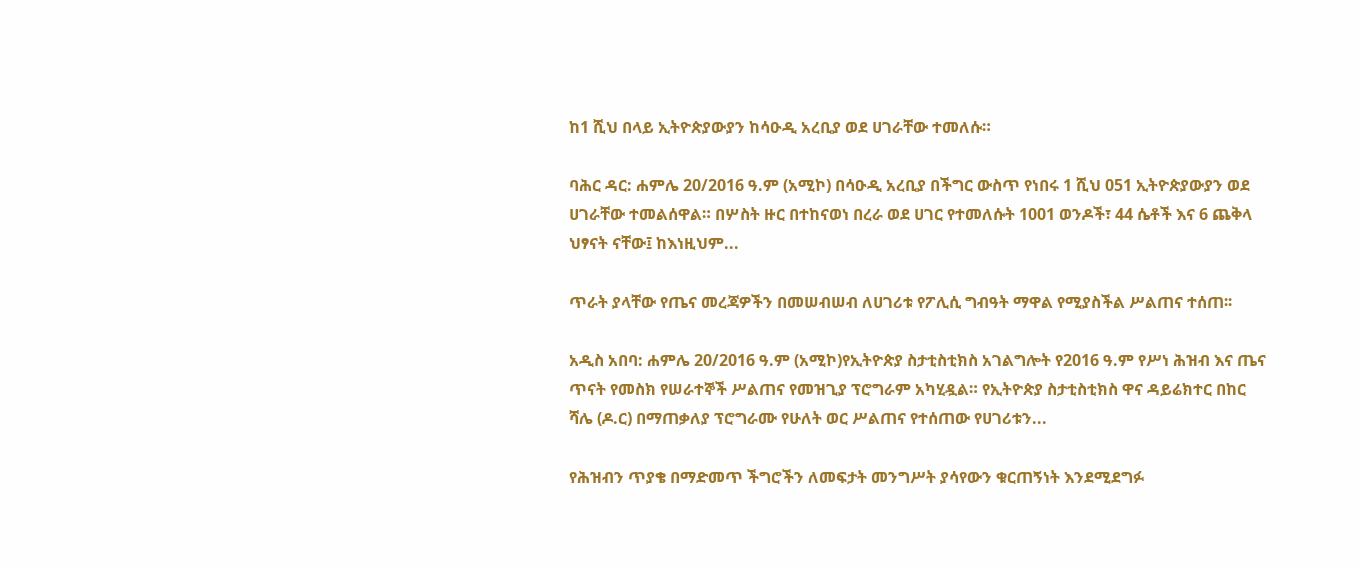ከ1 ሺህ በላይ ኢትዮጵያውያን ከሳዑዲ አረቢያ ወደ ሀገራቸው ተመለሱ።

ባሕር ዳር: ሐምሌ 20/2016 ዓ.ም (አሚኮ) በሳዑዲ አረቢያ በችግር ውስጥ የነበሩ 1 ሺህ 051 ኢትዮጵያውያን ወደ ሀገራቸው ተመልሰዋል። በሦስት ዙር በተከናወነ በረራ ወደ ሀገር የተመለሱት 1001 ወንዶች፣ 44 ሴቶች እና 6 ጨቅላ ህፃናት ናቸው፤ ከእነዚህም...

ጥራት ያላቸው የጤና መረጃዎችን በመሠብሠብ ለሀገሪቱ የፖሊሲ ግብዓት ማዋል የሚያስችል ሥልጠና ተሰጠ፡፡

አዲስ አበባ: ሐምሌ 20/2016 ዓ.ም (አሚኮ)የኢትዮጵያ ስታቲስቲክስ አገልግሎት የ2016 ዓ.ም የሥነ ሕዝብ እና ጤና ጥናት የመስክ የሠራተኞች ሥልጠና የመዝጊያ ፕሮግራም አካሂዷል። የኢትዮጵያ ስታቲስቲክስ ዋና ዳይሬክተር በከር ሻሌ (ዶ.ር) በማጠቃለያ ፕሮግራሙ የሁለት ወር ሥልጠና የተሰጠው የሀገሪቱን...

የሕዝብን ጥያቄ በማድመጥ ችግሮችን ለመፍታት መንግሥት ያሳየውን ቁርጠኝነት እንደሚደግፉ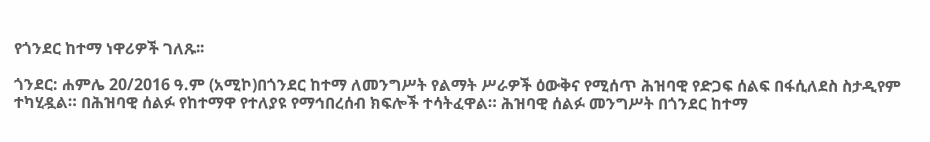የጎንደር ከተማ ነዋሪዎች ገለጹ፡፡

ጎንደር: ሐምሌ 20/2016 ዓ.ም (አሚኮ)በጎንደር ከተማ ለመንግሥት የልማት ሥራዎች ዕውቅና የሚሰጥ ሕዝባዊ የድጋፍ ሰልፍ በፋሲለደስ ስታዲየም ተካሂዷል። በሕዝባዊ ሰልፉ የከተማዋ የተለያዩ የማኅበረሰብ ክፍሎች ተሳትፈዋል። ሕዝባዊ ሰልፉ መንግሥት በጎንደር ከተማ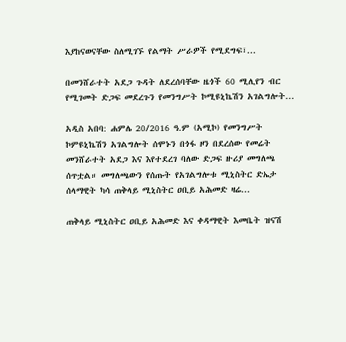እያከናወናቸው ስለሚገኙ የልማት ሥራዎች የሚደግፍ፣...

በመንሸራተት አደጋ ጉዳት ለደረሰባቸው ዜጎች 60 ሚሊየን ብር የሚገመት ድጋፍ መደረጉን የመንግሥት ኮሚዩኒኬሽን አገልግሎት...

አዲስ አበባ: ሐምሌ 20/2016 ዓ.ም (አሚኮ) የመንግሥት ኮምዩኒኬሽን አገልግሎት ሰሞኑን በጎፋ ዞን በደረሰው የመሬት መንሸራተት አደጋ እና እየተደረገ ባለው ድጋፍ ዙሪያ መግለጫ ሰጥቷል። መግለጫውን የሰጡት የአገልግሎቱ ሚኒስትር ድኤታ ሰላማዊት ካሳ ጠቅላይ ሚኒስትር ዐቢይ አሕመድ ዛሬ...

ጠቅላይ ሚኒስትር ዐቢይ አሕመድ እና ቀዳማዊት እመቤት ዝናሽ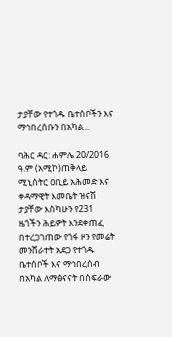ታያቸው የተጎዱ ቤተሰቦችን እና ማኅበረሰቡን በአካል...

ባሕር ዳር: ሐምሌ 20/2016 ዓ.ም (አሚኮ)ጠቅላይ ሚኒስትር ዐቢይ አሕመድ እና ቀዳማዊት እመቤት ዝናሽ ታያቸው እስካሁን የ231 ዜጎችን ሕይዎት እንደቀጠፈ በተረጋገጠው የጎፋ ዞን የመሬት መንሸራተት አደጋ የተጎዱ ቤተሰቦች እና ማኅበረሰብ በአካል ለማፅናናት በስፍራው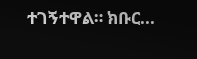ተገኝተዋል። ክቡር...